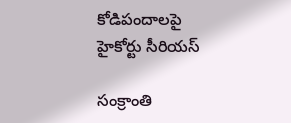కోడిపందాలపై హైకోర్టు సీరియస్‌

సంక్రాంతి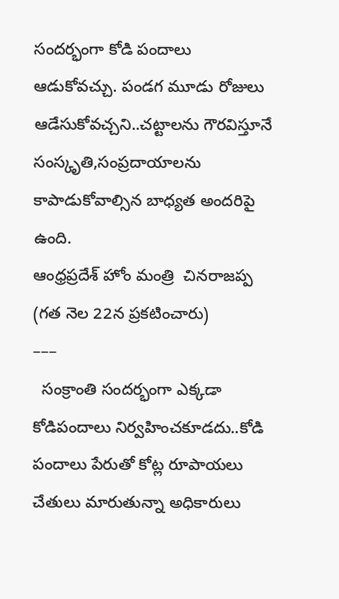సందర్భంగా కోడి పందాలు ఆడుకోవచ్చు. పండగ మూడు రోజులు ఆడేసుకోవచ్చని..చట్టాలను గౌరవిస్తూనే సంస్కృతి,సంప్రదాయాలను కాపాడుకోవాల్సిన బాధ్యత అందరిపై ఉంది.
ఆంధ్రప్రదేశ్‌ హోం మంత్రి  చినరాజప్ప (గత నెల 22న ప్రకటించారు)
–––
  సంక్రాంతి సందర్భంగా ఎక్కడా కోడిపందాలు నిర్వహించకూడదు..కోడి పందాలు పేరుతో కోట్ల రూపాయలు చేతులు మారుతున్నా అధికారులు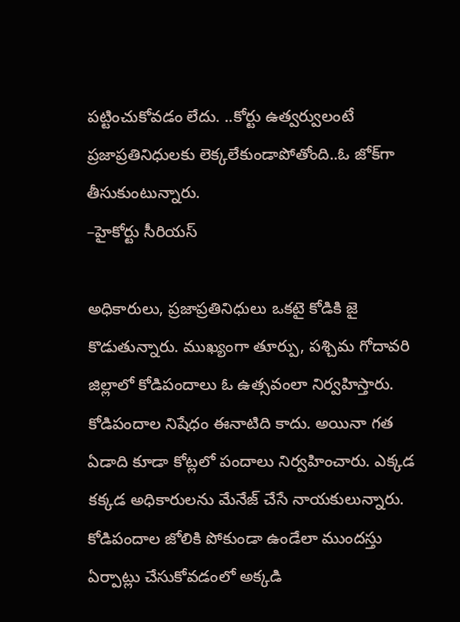పట్టించుకోవడం లేదు. ..కోర్టు ఉత్వర్వులంటే ప్రజాప్రతినిధులకు లెక్కలేకుండాపోతోంది..ఓ జోక్‌గా తీసుకుంటున్నారు.
–హైకోర్టు సీరియస్‌

అధికారులు, ప్రజాప్రతినిధులు ఒకటై కోడికి జై కొడుతున్నారు. ముఖ్యంగా తూర్పు, పశ్చిమ గోదావరి జిల్లాలో కోడిపందాలు ఓ ఉత్సవంలా నిర్వహిస్తారు. కోడిపందాల నిషేధం ఈనాటిది కాదు. అయినా గత ఏడాది కూడా కోట్లలో పందాలు నిర్వహించారు. ఎక్కడ కక్కడ అధికారులను మేనేజ్‌ చేసే నాయకులున్నారు. కోడిపందాల జోలికి పోకుండా ఉండేలా ముందస్తు ఏర్పాట్లు చేసుకోవడంలో అక్కడి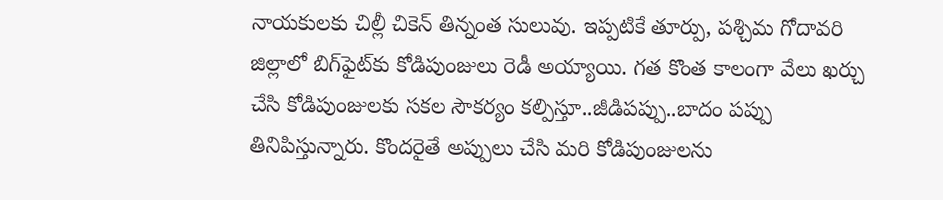నాయకులకు చిల్లీ చికెన్‌ తిన్నంత సులువు. ఇప్పటికే తూర్పు, పశ్చిమ గోదావరి జిల్లాలో బిగ్‌ఫైట్‌కు కోడిపుంజులు రెడీ అయ్యాయి. గత కొంత కాలంగా వేలు ఖర్చు చేసి కోడిపుంజులకు సకల సౌకర్యం కల్పిస్తూ..జీడిపప్పు..బాదం పప్పు తినిపిస్తున్నారు. కొందరైతే అప్పులు చేసి మరి కోడిపుంజులను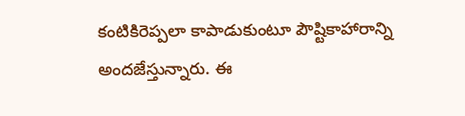కంటికిరెప్పలా కాపాడుకుంటూ పౌష్టికాహారాన్ని అందజేస్తున్నారు. ఈ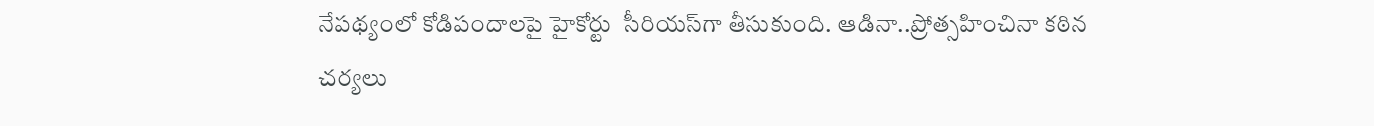నేపథ్యంలో కోడిపందాలపై హైకోర్టు  సీరియస్‌గా తీసుకుంది. ఆడినా..ప్రోత్సహించినా కఠిన చర్యలు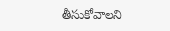తీసుకోవాలని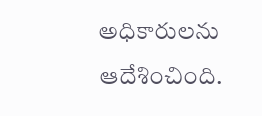అధికారులను ఆదేశించింది.